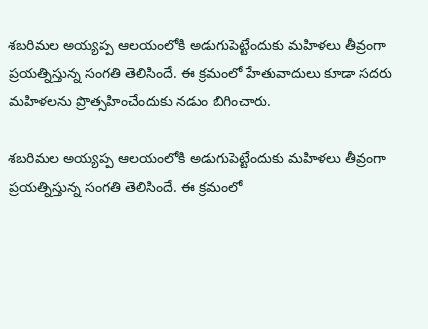శబరిమల అయ్యప్ప ఆలయంలోకి అడుగుపెట్టేందుకు మహిళలు తీవ్రంగా ప్రయత్నిస్తున్న సంగతి తెలిసిందే. ఈ క్రమంలో హేతువాదులు కూడా సదరు మహిళలను ప్రొత్సహించేందుకు నడుం బిగించారు.

శబరిమల అయ్యప్ప ఆలయంలోకి అడుగుపెట్టేందుకు మహిళలు తీవ్రంగా ప్రయత్నిస్తున్న సంగతి తెలిసిందే. ఈ క్రమంలో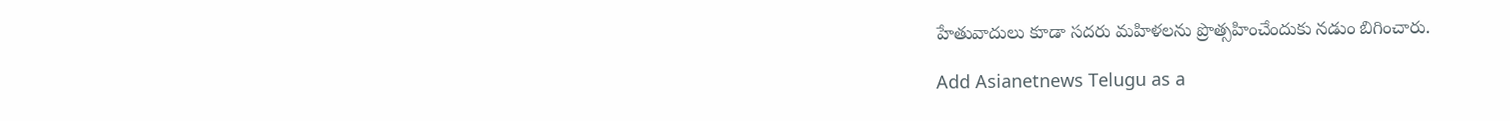హేతువాదులు కూడా సదరు మహిళలను ప్రొత్సహించేందుకు నడుం బిగించారు.

Add Asianetnews Telugu as a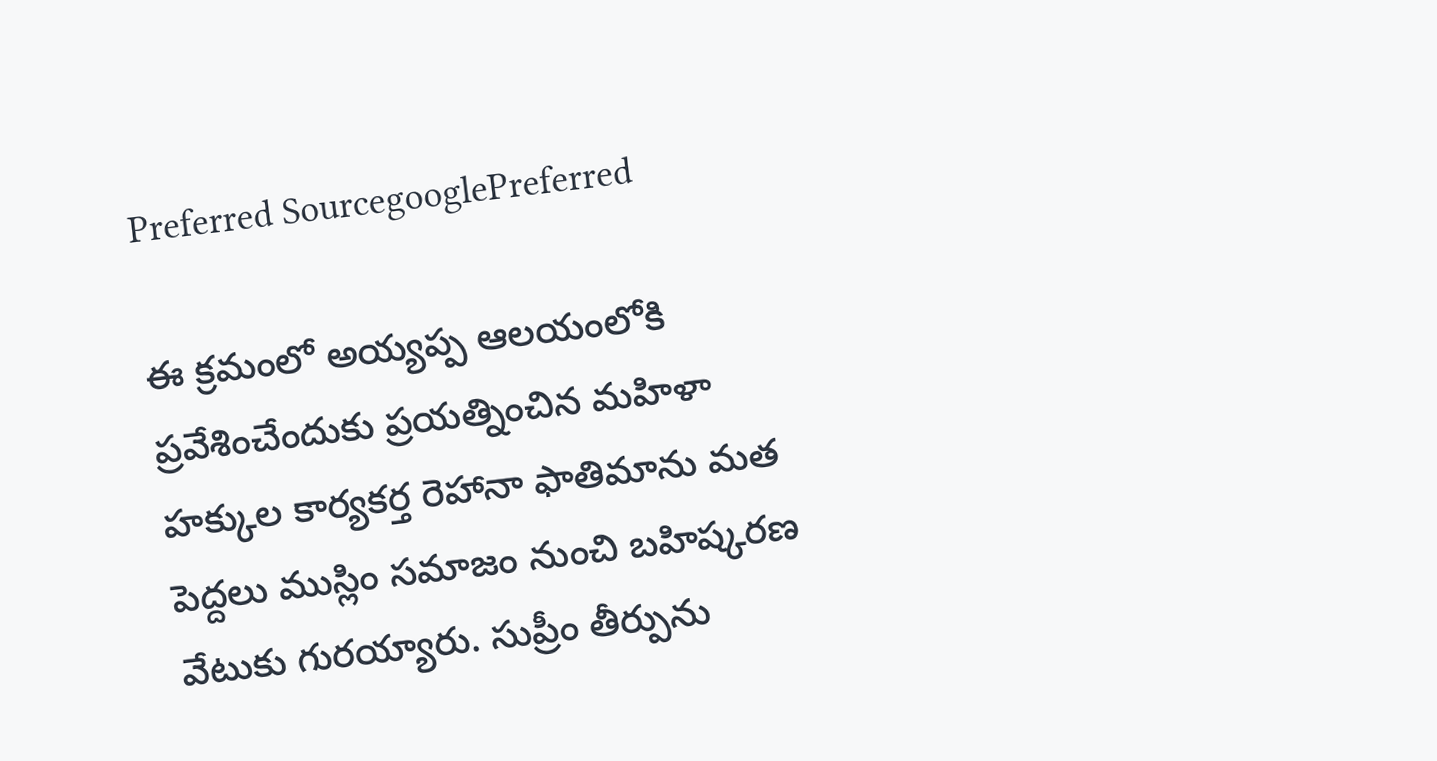Preferred SourcegooglePreferred

ఈ క్రమంలో అయ్యప్ప ఆలయంలోకి ప్రవేశించేందుకు ప్రయత్నించిన మహిళా హక్కుల కార్యకర్త రెహానా ఫాతిమాను మత పెద్దలు ముస్లిం సమాజం నుంచి బహిష్కరణ వేటుకు గురయ్యారు. సుప్రీం తీర్పును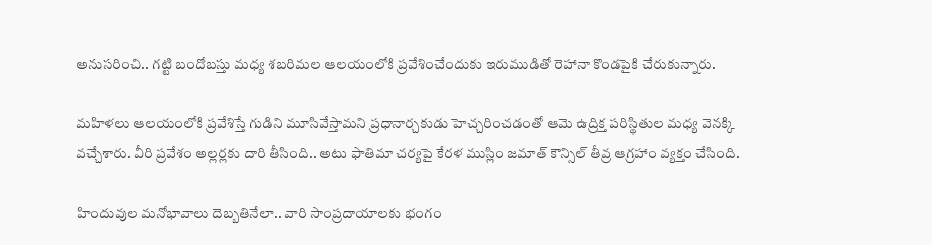అనుసరించి.. గట్టి బందోబస్తు మధ్య శబరిమల ఆలయంలోకి ప్రవేశించేందుకు ఇరుముడితో రెహానా కొండపైకి చేరుకున్నారు.

మహిళలు ఆలయంలోకి ప్రవేశిస్తే గుడిని మూసివేస్తామని ప్రధానార్చకుడు హెచ్చరించడంతో ఆమె ఉద్రిక్త పరిస్థితుల మధ్య వెనక్కి వచ్చేశారు. వీరి ప్రవేశం అల్లర్లకు దారి తీసింది.. అటు ఫాతిమా చర్యపై కేరళ ముస్లిం జమాత్ కౌన్సిల్ తీవ్ర ఆగ్రహాం వ్యక్తం చేసింది.

హిందువుల మనోభావాలు దెబ్బతినేలా.. వారి సాంప్రదాయాలకు భంగం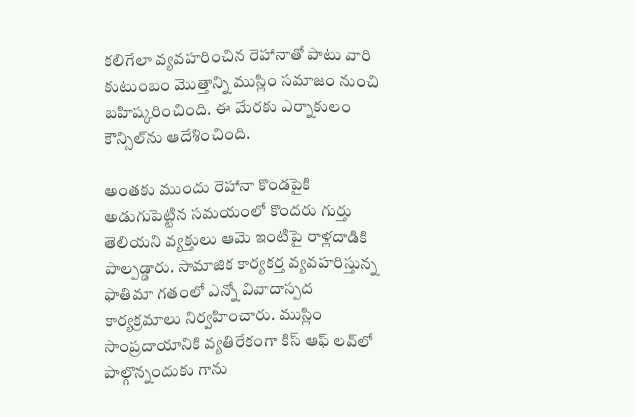కలిగేలా వ్యవహరించిన రెహానాతో పాటు వారి కుటుంబం మొత్తాన్ని ముస్లిం సమాజం నుంచి బహిష్కరించింది. ఈ మేరకు ఎర్నాకులం కౌన్సిల్‌ను ఆదేశించింది.

అంతకు ముందు రెహానా కొండపైకి అడుగుపెట్టిన సమయంలో కొందరు గుర్తు తెలియని వ్యక్తులు ఆమె ఇంటిపై రాళ్లదాడికి పాల్పడ్డారు. సామాజిక కార్యకర్త వ్యవహరిస్తున్న ఫాతిమా గతంలో ఎన్నో వివాదాస్పద కార్యక్రమాలు నిర్వహించారు. ముస్లిం సాంప్రదాయానికి వ్యతిరేకంగా కిస్ ఆఫ్ లవ్‌లో పాల్గొన్నందుకు గాను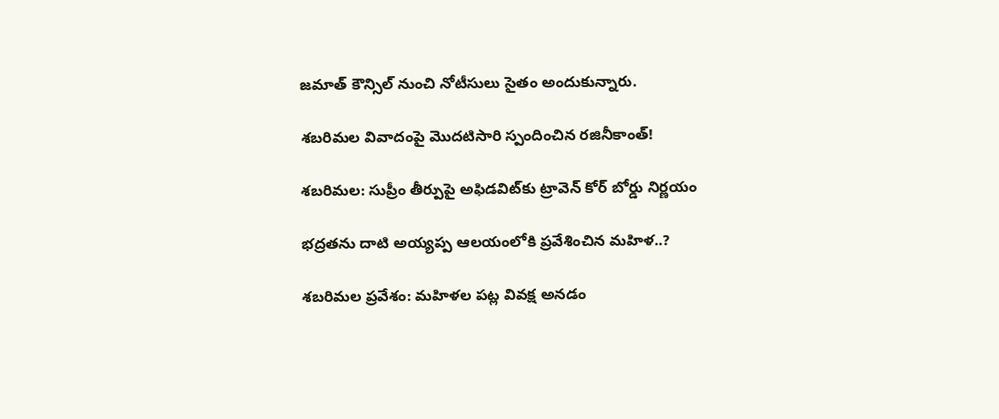జమాత్ కౌన్సిల్ నుంచి నోటీసులు సైతం అందుకున్నారు.

శబరిమల వివాదంపై మొదటిసారి స్పందించిన రజినీకాంత్!

శబరిమల: సుప్రీం తీర్పుపై అఫిడవిట్‌కు ట్రావెన్ కోర్ బోర్డు నిర్ణయం

భద్రతను దాటి అయ్యప్ప ఆలయంలోకి ప్రవేశించిన మహిళ..?

శబరిమల ప్రవేశం: మహిళల పట్ల వివక్ష అనడం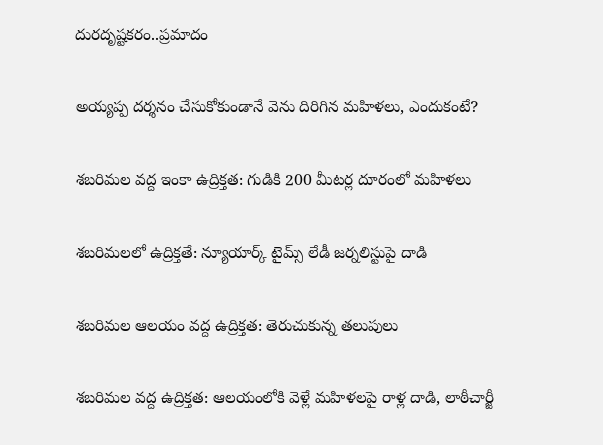దురదృష్టకరం..ప్రమాదం

అయ్యప్ప దర్శనం చేసుకోకుండానే వెను దిరిగిన మహిళలు, ఎందుకంటే?

శబరిమల వద్ద ఇంకా ఉద్రిక్తత: గుడికి 200 మీటర్ల దూరంలో మహిళలు

శబరిమలలో ఉద్రిక్తతే: న్యూయార్క్ టైమ్స్ లేడీ జర్నలిస్టుపై దాడి

శబరిమల ఆలయం వద్ద ఉద్రిక్తత: తెరుచుకున్న తలుపులు

శబరిమల వద్ద ఉద్రిక్తత: ఆలయంలోకి వెళ్లే మహిళలపై రాళ్ల దాడి, లాఠీచార్జీ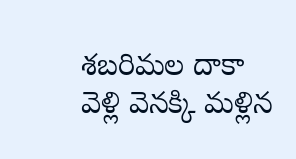శబరిమల దాకా వెళ్లి వెనక్కి మళ్లిన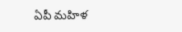ఏపీ మహిళ